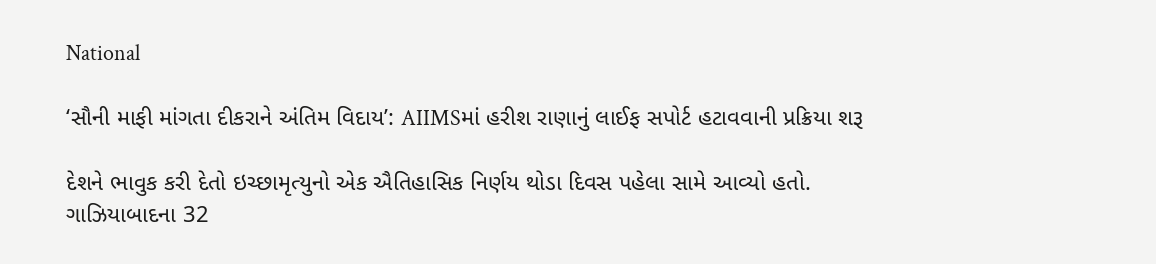National

‘સૌની માફી માંગતા દીકરાને અંતિમ વિદાય’: AIIMSમાં હરીશ રાણાનું લાઈફ સપોર્ટ હટાવવાની પ્રક્રિયા શરૂ

દેશને ભાવુક કરી દેતો ઇચ્છામૃત્યુનો એક ઐતિહાસિક નિર્ણય થોડા દિવસ પહેલા સામે આવ્યો હતો. ગાઝિયાબાદના 32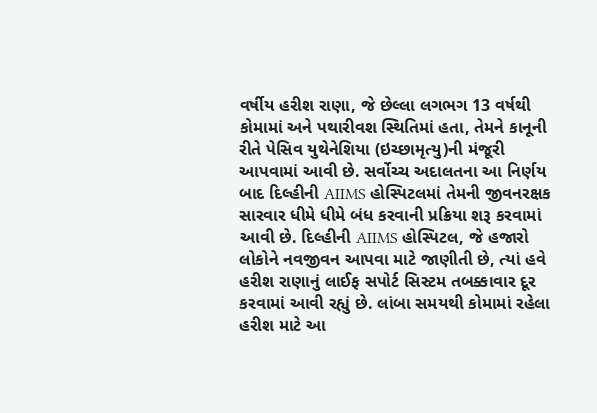વર્ષીય હરીશ રાણા, જે છેલ્લા લગભગ 13 વર્ષથી કોમામાં અને પથારીવશ સ્થિતિમાં હતા, તેમને કાનૂની રીતે પેસિવ યુથેનેશિયા (ઇચ્છામૃત્યુ)ની મંજૂરી આપવામાં આવી છે. સર્વોચ્ચ અદાલતના આ નિર્ણય બાદ દિલ્હીની AIIMS હોસ્પિટલમાં તેમની જીવનરક્ષક સારવાર ધીમે ધીમે બંધ કરવાની પ્રક્રિયા શરૂ કરવામાં આવી છે. દિલ્હીની AIIMS હોસ્પિટલ, જે હજારો લોકોને નવજીવન આપવા માટે જાણીતી છે, ત્યાં હવે હરીશ રાણાનું લાઈફ સપોર્ટ સિસ્ટમ તબક્કાવાર દૂર કરવામાં આવી રહ્યું છે. લાંબા સમયથી કોમામાં રહેલા હરીશ માટે આ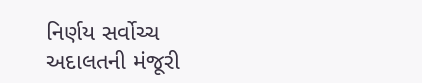નિર્ણય સર્વોચ્ચ અદાલતની મંજૂરી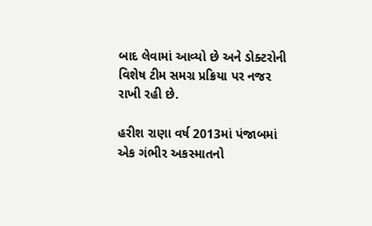બાદ લેવામાં આવ્યો છે અને ડોક્ટરોની વિશેષ ટીમ સમગ્ર પ્રક્રિયા પર નજર રાખી રહી છે.

હરીશ રાણા વર્ષ 2013માં પંજાબમાં એક ગંભીર અકસ્માતનો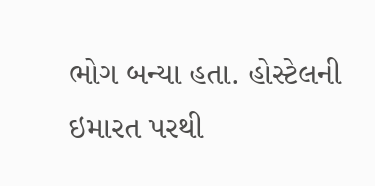ભોગ બન્યા હતા. હોસ્ટેલની ઇમારત પરથી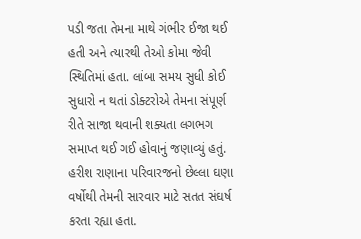પડી જતા તેમના માથે ગંભીર ઈજા થઈ હતી અને ત્યારથી તેઓ કોમા જેવી સ્થિતિમાં હતા. લાંબા સમય સુધી કોઈ સુધારો ન થતાં ડોક્ટરોએ તેમના સંપૂર્ણ રીતે સાજા થવાની શક્યતા લગભગ સમાપ્ત થઈ ગઈ હોવાનું જણાવ્યું હતું. હરીશ રાણાના પરિવારજનો છેલ્લા ઘણા વર્ષોથી તેમની સારવાર માટે સતત સંઘર્ષ કરતા રહ્યા હતા.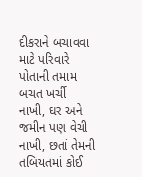દીકરાને બચાવવા માટે પરિવારે પોતાની તમામ બચત ખર્ચી નાખી, ઘર અને જમીન પણ વેચી નાખી, છતાં તેમની તબિયતમાં કોઈ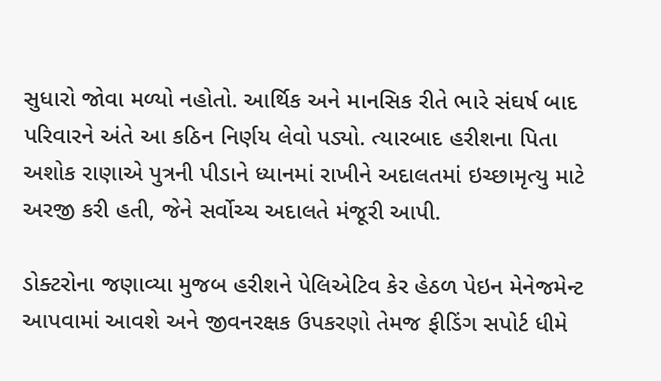સુધારો જોવા મળ્યો નહોતો. આર્થિક અને માનસિક રીતે ભારે સંઘર્ષ બાદ પરિવારને અંતે આ કઠિન નિર્ણય લેવો પડ્યો. ત્યારબાદ હરીશના પિતા અશોક રાણાએ પુત્રની પીડાને ધ્યાનમાં રાખીને અદાલતમાં ઇચ્છામૃત્યુ માટે અરજી કરી હતી, જેને સર્વોચ્ચ અદાલતે મંજૂરી આપી.

ડોક્ટરોના જણાવ્યા મુજબ હરીશને પેલિએટિવ કેર હેઠળ પેઇન મેનેજમેન્ટ આપવામાં આવશે અને જીવનરક્ષક ઉપકરણો તેમજ ફીડિંગ સપોર્ટ ધીમે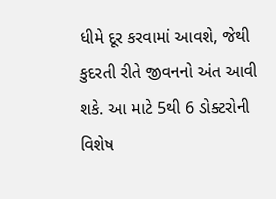ધીમે દૂર કરવામાં આવશે, જેથી કુદરતી રીતે જીવનનો અંત આવી શકે. આ માટે 5થી 6 ડોક્ટરોની વિશેષ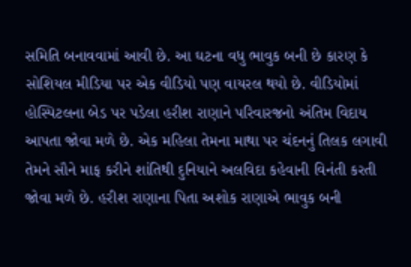સમિતિ બનાવવામાં આવી છે. આ ઘટના વધુ ભાવુક બની છે કારણ કે સોશિયલ મીડિયા પર એક વીડિયો પણ વાયરલ થયો છે. વીડિયોમાં હોસ્પિટલના બેડ પર પડેલા હરીશ રાણાને પરિવારજનો અંતિમ વિદાય આપતા જોવા મળે છે. એક મહિલા તેમના માથા પર ચંદનનું તિલક લગાવી તેમને સૌને માફ કરીને શાંતિથી દુનિયાને અલવિદા કહેવાની વિનંતી કરતી જોવા મળે છે. હરીશ રાણાના પિતા અશોક રાણાએ ભાવુક બની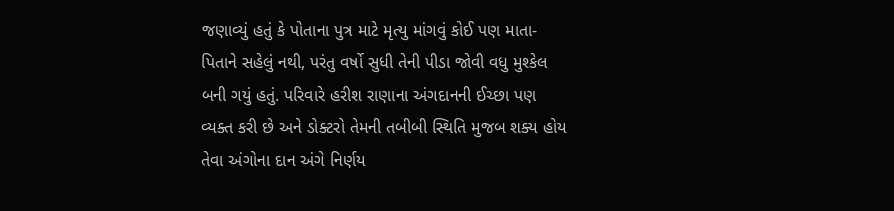જણાવ્યું હતું કે પોતાના પુત્ર માટે મૃત્યુ માંગવું કોઈ પણ માતા-પિતાને સહેલું નથી, પરંતુ વર્ષો સુધી તેની પીડા જોવી વધુ મુશ્કેલ બની ગયું હતું. પરિવારે હરીશ રાણાના અંગદાનની ઈચ્છા પણ વ્યક્ત કરી છે અને ડોક્ટરો તેમની તબીબી સ્થિતિ મુજબ શક્ય હોય તેવા અંગોના દાન અંગે નિર્ણય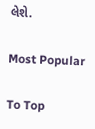લેશે.

Most Popular

To Top